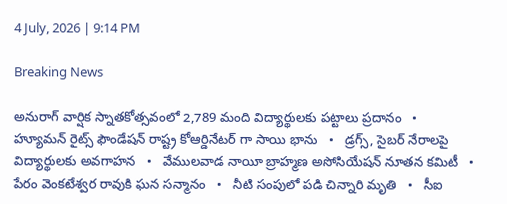4 July, 2026 | 9:14 PM

Breaking News

అనురాగ్ వార్షిక స్నాతకోత్సవంలో 2,789 మంది విద్యార్థులకు పట్టాలు ప్రదానం   •   హ్యూమన్‌ రైట్స్‌ ఫౌండేషన్‌ రాష్ట్ర కోఆర్డినేటర్ గా సాయి భాను   •   డ్రగ్స్, సైబర్ నేరాలపై విద్యార్థులకు అవగాహన   •   వేములవాడ నాయీ బ్రాహ్మణ అసోసియేషన్‌ నూతన కమిటీ   •   పేరం వెంకటేశ్వర రావుకి ఘన సన్మానం   •   నీటి సంపులో పడి చిన్నారి మృతి   •   సీఐ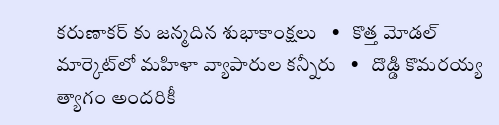కరుణాకర్ కు జన్మదిన శుభాకాంక్షలు   •   కొత్త మోడల్ మార్కెట్‌లో మహిళా వ్యాపారుల కన్నీరు   •   దొడ్డి కొమరయ్య త్యాగం అందరికీ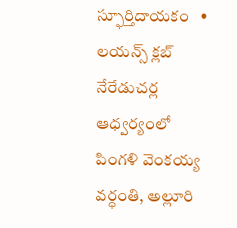స్ఫూర్తిదాయకం   •   లయన్స్ క్లబ్ నేరేడుచర్ల ఆధ్వర్యంలో పింగళి వెంకయ్య వర్ధంతి, అల్లూరి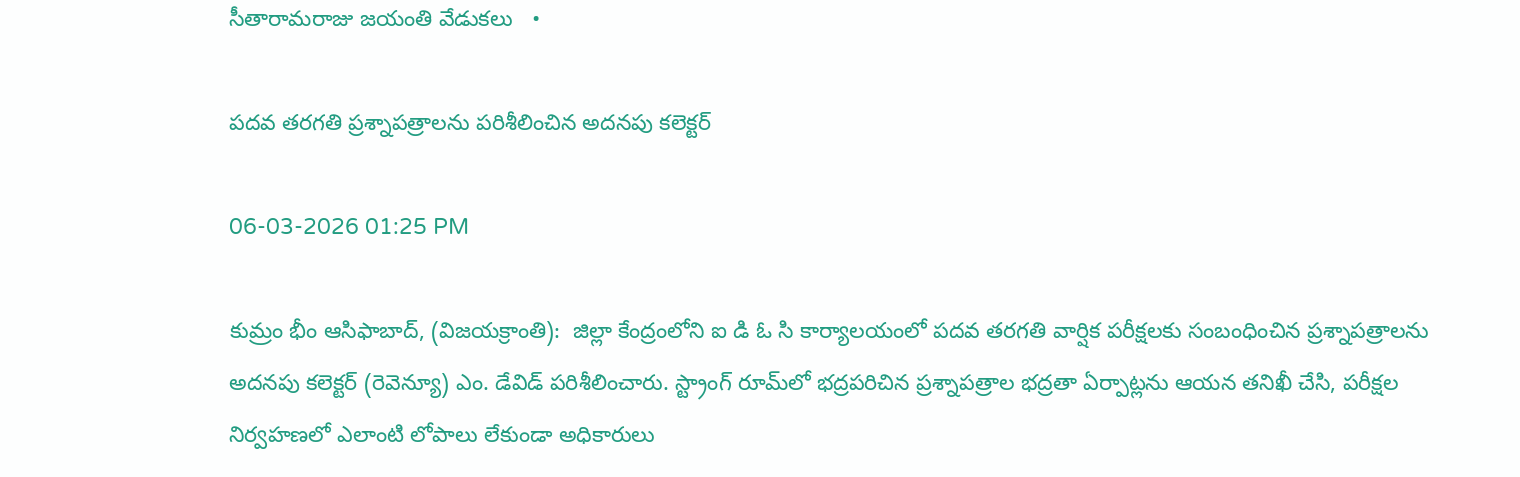సీతారామరాజు జయంతి వేడుకలు   •

పదవ తరగతి ప్రశ్నాపత్రాలను పరిశీలించిన అదనపు కలెక్టర్

06-03-2026 01:25 PM

కుమ్రం భీం ఆసిఫాబాద్, (విజయక్రాంతి):  జిల్లా కేంద్రంలోని ఐ డి ఓ సి కార్యాలయంలో పదవ తరగతి వార్షిక పరీక్షలకు సంబంధించిన ప్రశ్నాపత్రాలను అదనపు కలెక్టర్ (రెవెన్యూ) ఎం. డేవిడ్ పరిశీలించారు. స్ట్రాంగ్ రూమ్‌లో భద్రపరిచిన ప్రశ్నాపత్రాల భద్రతా ఏర్పాట్లను ఆయన తనిఖీ చేసి, పరీక్షల నిర్వహణలో ఎలాంటి లోపాలు లేకుండా అధికారులు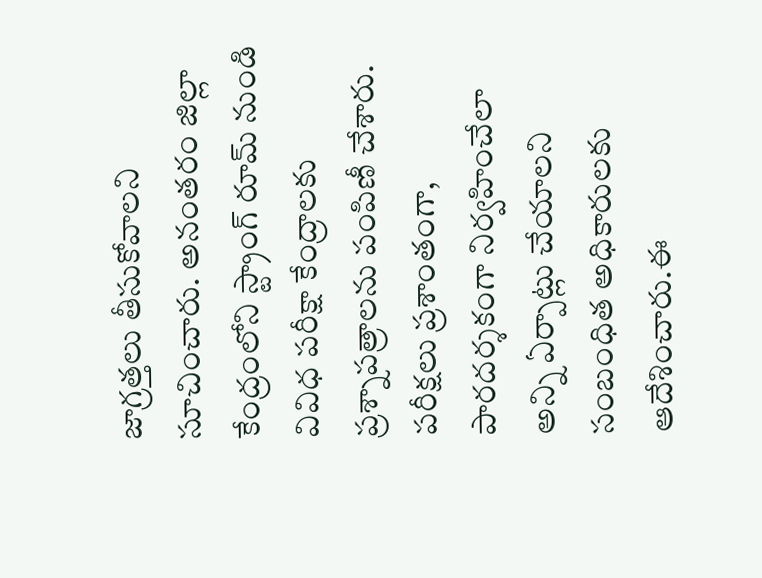జాగ్రత్తలు తీసుకోవాలని సూచించారు. అనంతరం జిల్లా కేంద్రంలోని స్ట్రాంగ్ రూమ్ నుండి వివిధ పరీక్షా కేంద్రాలకు ప్రశ్నాపత్రాలను పంపిణీ చేశారు. పరీక్షలు ప్రశాంతంగా, పారదర్శకంగా నిర్వహించేలా అన్ని ఏర్పాట్లు చేయాలని సంబంధిత అధికారులకు ఆదేశించారు.ఈ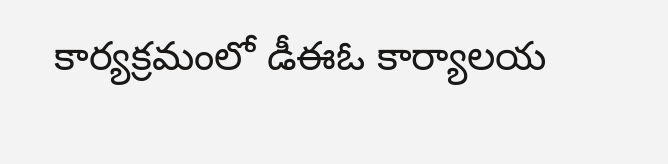కార్యక్రమంలో డీఈఓ కార్యాలయ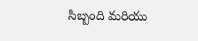సిబ్బంది మరియు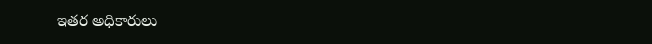ఇతర అధికారులు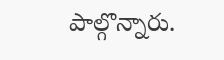పాల్గొన్నారు.